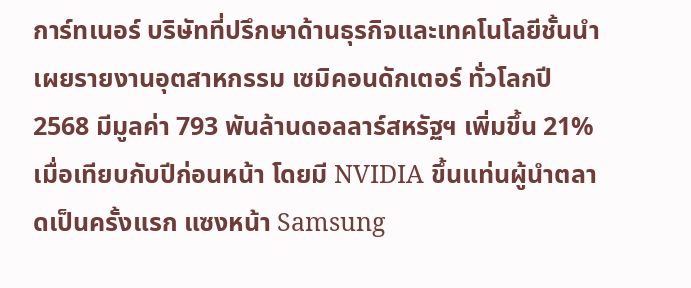การ์ทเนอร์ บริษัทที่ปรึกษาด้านธุรกิจและเทคโนโลยีชั้นนำ เผยรายงานอุตสาหกรรม เซมิคอนดักเตอร์ ทั่วโลกปี 2568 มีมูลค่า 793 พันล้านดอลลาร์สหรัฐฯ เพิ่มขึ้น 21% เมื่อเทียบกับปีก่อนหน้า โดยมี NVIDIA ขึ้นแท่นผู้นำตลาดเป็นครั้งแรก แซงหน้า Samsung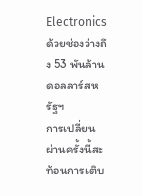Electronics ด้วยช่องว่างถึง 53 พันล้านดอลลาร์สหรัฐฯ
การเปลี่ยนผ่านครั้งนี้สะท้อนการเติบ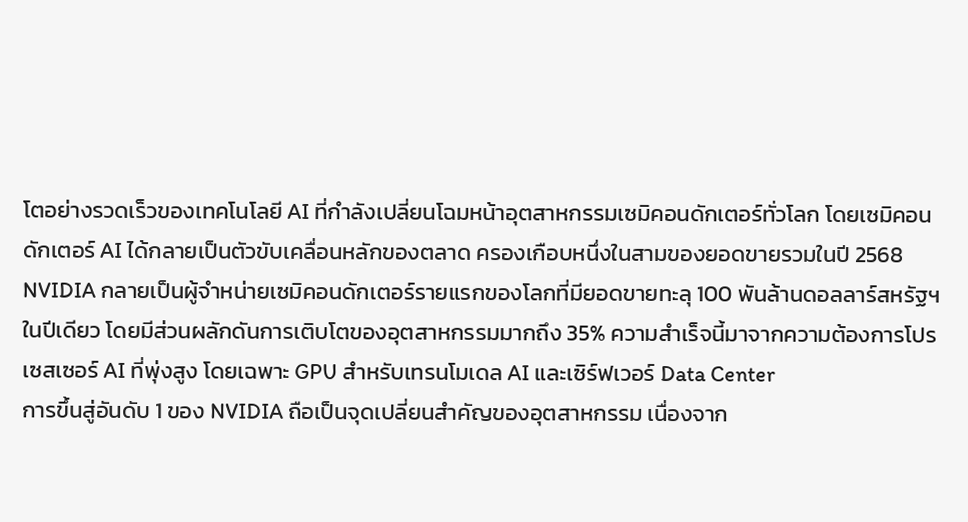โตอย่างรวดเร็วของเทคโนโลยี AI ที่กำลังเปลี่ยนโฉมหน้าอุตสาหกรรมเซมิคอนดักเตอร์ทั่วโลก โดยเซมิคอนดักเตอร์ AI ได้กลายเป็นตัวขับเคลื่อนหลักของตลาด ครองเกือบหนึ่งในสามของยอดขายรวมในปี 2568
NVIDIA กลายเป็นผู้จำหน่ายเซมิคอนดักเตอร์รายแรกของโลกที่มียอดขายทะลุ 100 พันล้านดอลลาร์สหรัฐฯ ในปีเดียว โดยมีส่วนผลักดันการเติบโตของอุตสาหกรรมมากถึง 35% ความสำเร็จนี้มาจากความต้องการโปรเซสเซอร์ AI ที่พุ่งสูง โดยเฉพาะ GPU สำหรับเทรนโมเดล AI และเซิร์ฟเวอร์ Data Center
การขึ้นสู่อันดับ 1 ของ NVIDIA ถือเป็นจุดเปลี่ยนสำคัญของอุตสาหกรรม เนื่องจาก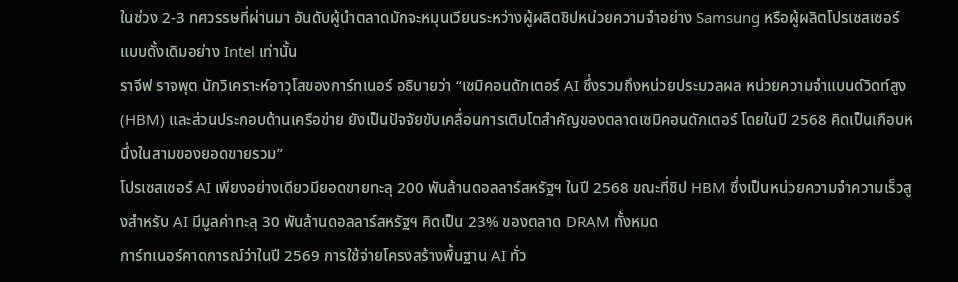ในช่วง 2-3 ทศวรรษที่ผ่านมา อันดับผู้นำตลาดมักจะหมุนเวียนระหว่างผู้ผลิตชิปหน่วยความจำอย่าง Samsung หรือผู้ผลิตโปรเซสเซอร์แบบดั้งเดิมอย่าง Intel เท่านั้น
ราจีฟ ราจพุต นักวิเคราะห์อาวุโสของการ์ทเนอร์ อธิบายว่า “เซมิคอนดักเตอร์ AI ซึ่งรวมถึงหน่วยประมวลผล หน่วยความจำแบนด์วิดท์สูง (HBM) และส่วนประกอบด้านเครือข่าย ยังเป็นปัจจัยขับเคลื่อนการเติบโตสำคัญของตลาดเซมิคอนดักเตอร์ โดยในปี 2568 คิดเป็นเกือบหนึ่งในสามของยอดขายรวม”
โปรเซสเซอร์ AI เพียงอย่างเดียวมียอดขายทะลุ 200 พันล้านดอลลาร์สหรัฐฯ ในปี 2568 ขณะที่ชิป HBM ซึ่งเป็นหน่วยความจำความเร็วสูงสำหรับ AI มีมูลค่าทะลุ 30 พันล้านดอลลาร์สหรัฐฯ คิดเป็น 23% ของตลาด DRAM ทั้งหมด
การ์ทเนอร์คาดการณ์ว่าในปี 2569 การใช้จ่ายโครงสร้างพื้นฐาน AI ทั่ว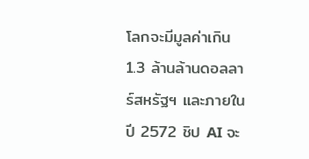โลกจะมีมูลค่าเกิน 1.3 ล้านล้านดอลลาร์สหรัฐฯ และภายในปี 2572 ชิป AI จะ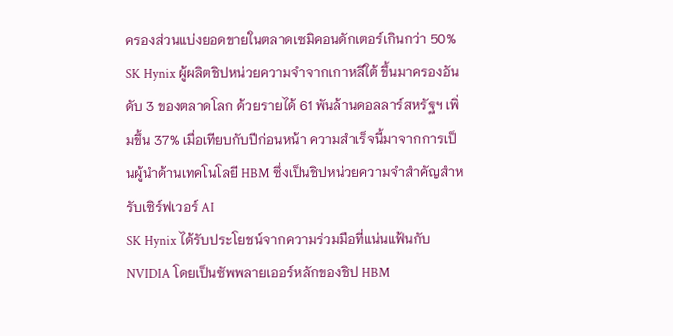ครองส่วนแบ่งยอดขายในตลาดเซมิคอนดักเตอร์เกินกว่า 50%
SK Hynix ผู้ผลิตชิปหน่วยความจำจากเกาหลีใต้ ขึ้นมาครองอันดับ 3 ของตลาดโลก ด้วยรายได้ 61 พันล้านดอลลาร์สหรัฐฯ เพิ่มขึ้น 37% เมื่อเทียบกับปีก่อนหน้า ความสำเร็จนี้มาจากการเป็นผู้นำด้านเทคโนโลยี HBM ซึ่งเป็นชิปหน่วยความจำสำคัญสำหรับเซิร์ฟเวอร์ AI
SK Hynix ได้รับประโยชน์จากความร่วมมือที่แน่นแฟ้นกับ NVIDIA โดยเป็นซัพพลายเออร์หลักของชิป HBM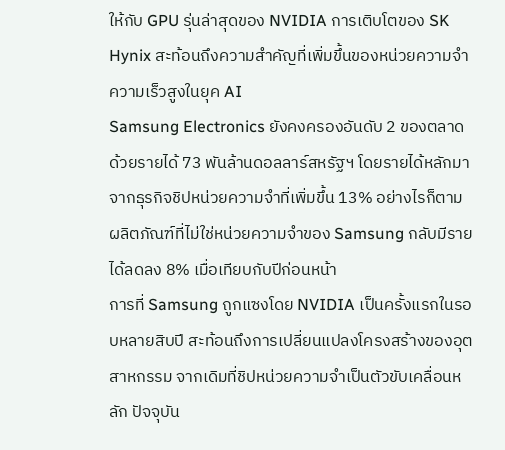ให้กับ GPU รุ่นล่าสุดของ NVIDIA การเติบโตของ SK Hynix สะท้อนถึงความสำคัญที่เพิ่มขึ้นของหน่วยความจำความเร็วสูงในยุค AI
Samsung Electronics ยังคงครองอันดับ 2 ของตลาดด้วยรายได้ 73 พันล้านดอลลาร์สหรัฐฯ โดยรายได้หลักมาจากธุรกิจชิปหน่วยความจำที่เพิ่มขึ้น 13% อย่างไรก็ตาม ผลิตภัณฑ์ที่ไม่ใช่หน่วยความจำของ Samsung กลับมีรายได้ลดลง 8% เมื่อเทียบกับปีก่อนหน้า
การที่ Samsung ถูกแซงโดย NVIDIA เป็นครั้งแรกในรอบหลายสิบปี สะท้อนถึงการเปลี่ยนแปลงโครงสร้างของอุตสาหกรรม จากเดิมที่ชิปหน่วยความจำเป็นตัวขับเคลื่อนหลัก ปัจจุบัน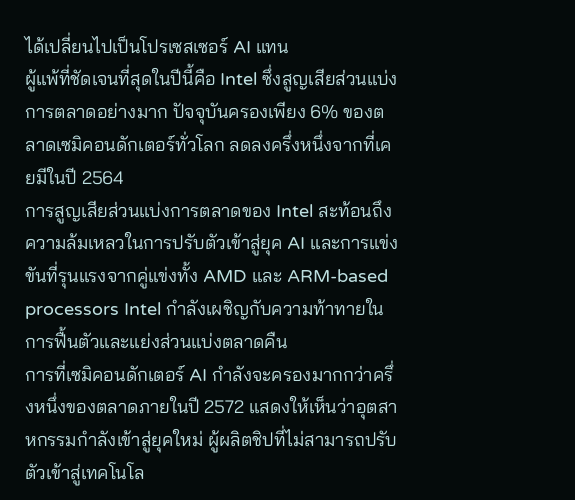ได้เปลี่ยนไปเป็นโปรเซสเซอร์ AI แทน
ผู้แพ้ที่ชัดเจนที่สุดในปีนี้คือ Intel ซึ่งสูญเสียส่วนแบ่งการตลาดอย่างมาก ปัจจุบันครองเพียง 6% ของตลาดเซมิคอนดักเตอร์ทั่วโลก ลดลงครึ่งหนึ่งจากที่เคยมีในปี 2564
การสูญเสียส่วนแบ่งการตลาดของ Intel สะท้อนถึงความล้มเหลวในการปรับตัวเข้าสู่ยุค AI และการแข่งขันที่รุนแรงจากคู่แข่งทั้ง AMD และ ARM-based processors Intel กำลังเผชิญกับความท้าทายในการฟื้นตัวและแย่งส่วนแบ่งตลาดคืน
การที่เซมิคอนดักเตอร์ AI กำลังจะครองมากกว่าครึ่งหนึ่งของตลาดภายในปี 2572 แสดงให้เห็นว่าอุตสาหกรรมกำลังเข้าสู่ยุคใหม่ ผู้ผลิตชิปที่ไม่สามารถปรับตัวเข้าสู่เทคโนโล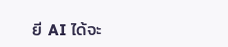ยี AI ได้จะ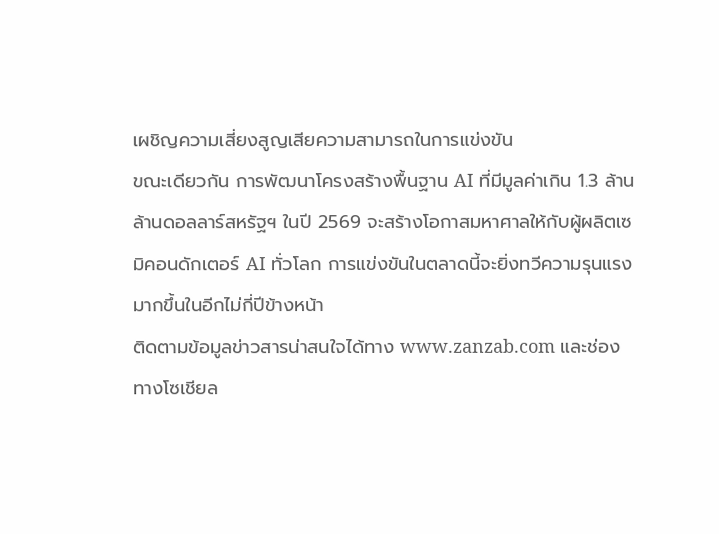เผชิญความเสี่ยงสูญเสียความสามารถในการแข่งขัน
ขณะเดียวกัน การพัฒนาโครงสร้างพื้นฐาน AI ที่มีมูลค่าเกิน 1.3 ล้านล้านดอลลาร์สหรัฐฯ ในปี 2569 จะสร้างโอกาสมหาศาลให้กับผู้ผลิตเซมิคอนดักเตอร์ AI ทั่วโลก การแข่งขันในตลาดนี้จะยิ่งทวีความรุนแรงมากขึ้นในอีกไม่กี่ปีข้างหน้า
ติดตามข้อมูลข่าวสารน่าสนใจได้ทาง www.zanzab.com และช่องทางโซเชียล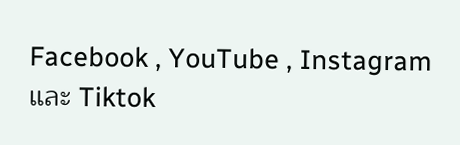Facebook , YouTube , Instagram และ Tiktok